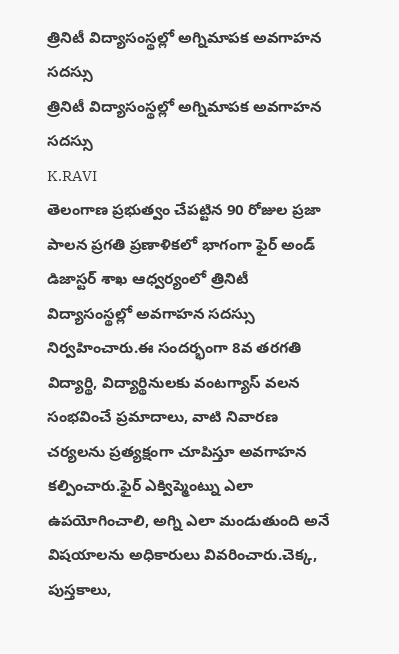త్రినిటీ విద్యాసంస్థల్లో అగ్నిమాపక అవగాహన సదస్సు
త్రినిటీ విద్యాసంస్థల్లో అగ్నిమాపక అవగాహన సదస్సు
K.RAVI
తెలంగాణ ప్రభుత్వం చేపట్టిన 90 రోజుల ప్రజా పాలన ప్రగతి ప్రణాళికలో భాగంగా ఫైర్ అండ్ డిజాస్టర్ శాఖ ఆధ్వర్యంలో త్రినిటీ విద్యాసంస్థల్లో అవగాహన సదస్సు నిర్వహించారు.ఈ సందర్భంగా 8వ తరగతి విద్యార్థి, విద్యార్థినులకు వంటగ్యాస్ వలన సంభవించే ప్రమాదాలు, వాటి నివారణ చర్యలను ప్రత్యక్షంగా చూపిస్తూ అవగాహన కల్పించారు.ఫైర్ ఎక్విప్మెంట్ను ఎలా ఉపయోగించాలి, అగ్ని ఎలా మండుతుంది అనే విషయాలను అధికారులు వివరించారు.చెక్క, పుస్తకాలు,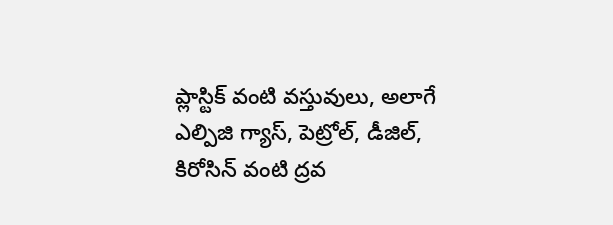ప్లాస్టిక్ వంటి వస్తువులు, అలాగే ఎల్పిజి గ్యాస్, పెట్రోల్, డీజిల్, కిరోసిన్ వంటి ద్రవ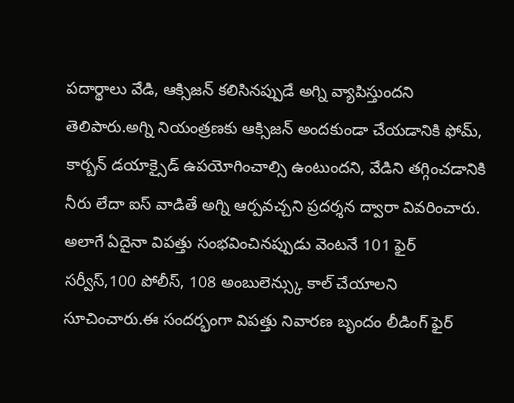పదార్థాలు వేడి, ఆక్సిజన్ కలిసినప్పుడే అగ్ని వ్యాపిస్తుందని తెలిపారు.అగ్ని నియంత్రణకు ఆక్సిజన్ అందకుండా చేయడానికి ఫోమ్, కార్బన్ డయాక్సైడ్ ఉపయోగించాల్సి ఉంటుందని, వేడిని తగ్గించడానికి నీరు లేదా ఐస్ వాడితే అగ్ని ఆర్పవచ్చని ప్రదర్శన ద్వారా వివరించారు.
అలాగే ఏదైనా విపత్తు సంభవించినప్పుడు వెంటనే 101 ఫైర్ సర్వీస్,100 పోలీస్, 108 అంబులెన్స్కు కాల్ చేయాలని సూచించారు.ఈ సందర్భంగా విపత్తు నివారణ బృందం లీడింగ్ ఫైర్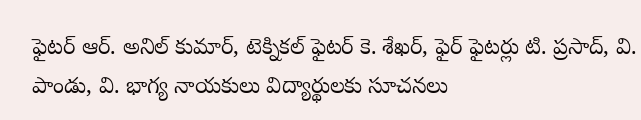ఫైటర్ ఆర్. అనిల్ కుమార్, టెక్నికల్ ఫైటర్ కె. శేఖర్, ఫైర్ ఫైటర్లు టి. ప్రసాద్, వి. పాండు, వి. భాగ్య నాయకులు విద్యార్థులకు సూచనలు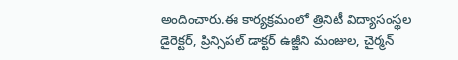అందించారు.ఈ కార్యక్రమంలో త్రినిటీ విద్యాసంస్థల డైరెక్టర్, ప్రిన్సిపల్ డాక్టర్ ఉజ్జీని మంజుల, చైర్మన్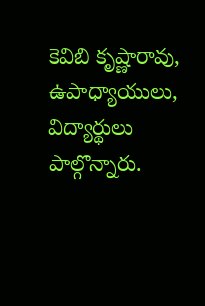కెవిబి కృష్ణారావు, ఉపాధ్యాయులు, విద్యార్థులు పాల్గొన్నారు.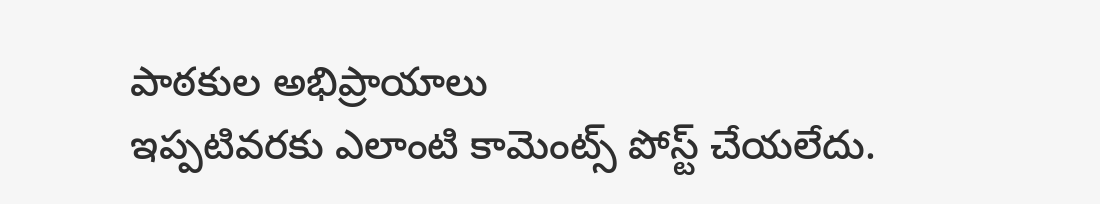పాఠకుల అభిప్రాయాలు
ఇప్పటివరకు ఎలాంటి కామెంట్స్ పోస్ట్ చేయలేదు.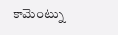కామెంట్ను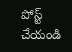పోస్ట్ చేయండి